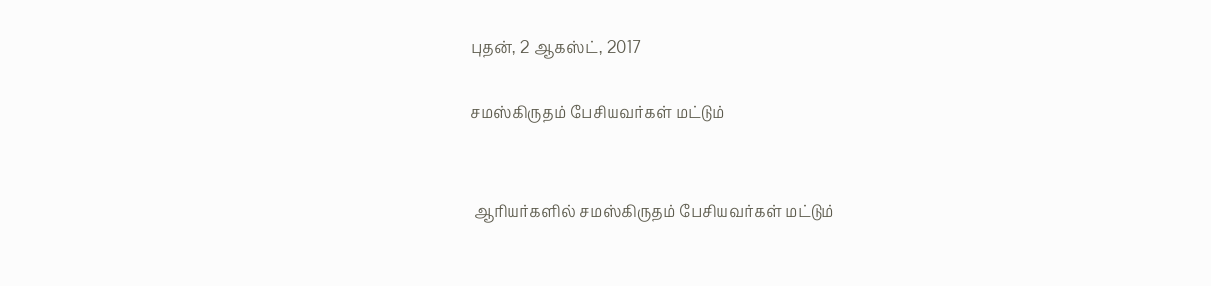புதன், 2 ஆகஸ்ட், 2017

சமஸ்கிருதம் பேசியவர்கள் மட்டும்


 ஆரியர்களில் சமஸ்கிருதம் பேசியவர்கள் மட்டும்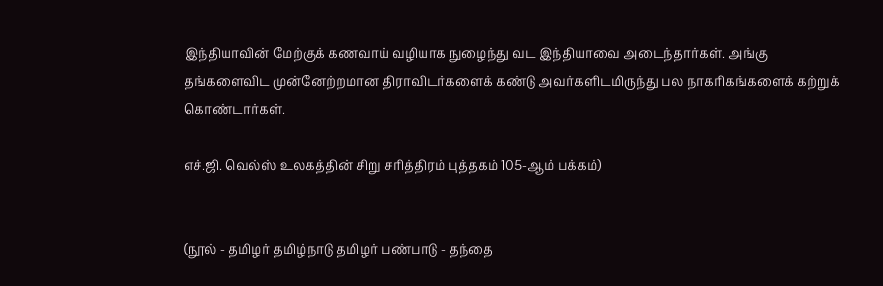இந்தியாவின் மேற்குக் கணவாய் வழியாக நுழைந்து வட இந்தியாவை அடைந்தார்கள். அங்கு தங்களைவிட முன்னேற்றமான திராவிடர்களைக் கண்டு அவர்களிடமிருந்து பல நாகரிகங்களைக் கற்றுக் கொண்டார்கள்.

எச்.ஜி. வெல்ஸ் உலகத்தின் சிறு சரித்திரம் புத்தகம் 105-ஆம் பக்கம்)


(நூல் - தமிழர் தமிழ்நாடு தமிழர் பண்பாடு - தந்தை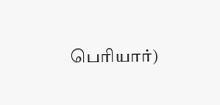பெரியார்)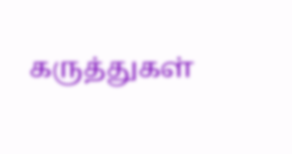கருத்துகள்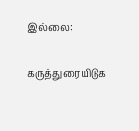இல்லை:

கருத்துரையிடுக